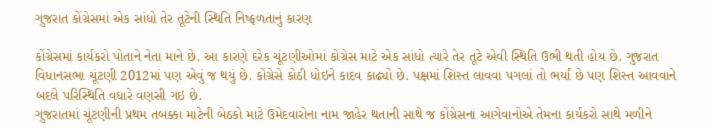ગુજરાત કોંગ્રેસમાં એક સાંધો તેર તૂટેની સ્થિતિ નિષ્ફળતાનું કારણ

કોંગ્રેસમાં કાર્યકરો પોતાને નેતા માને છે. આ કારણે દરેક ચૂંટણીઓમાં કોંગ્રેસ માટે એક સાંધો ત્યારે તેર તૂટે એવી સ્થિતિ ઉભી થતી હોય છે. ગુજરાત વિધાનસભા ચૂંટણી 2012માં પણ એવું જ થયું છે. કોંગ્રેસે કોઠી ધોઇને કાદવ કાઢ્યો છે. પક્ષમાં શિસ્ત લાવવા પગલાં તો ભર્યાં છે પણ શિસ્ત આવવાને બદલે પરિસ્થિતિ વધારે વણસી ગઇ છે.
ગુજરાતમાં ચૂંટણીની પ્રથમ તબક્કા માટેની બેઠકો માટે ઉમેદવારોના નામ જાહેર થતાની સાથે જ કોંગ્રેસના આગેવાનોએ તેમના કાર્યકરો સાથે મળીને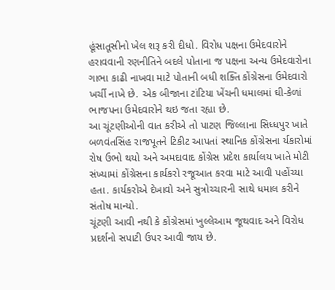હૂંસાતૂસીનો ખેલ શરૂ કરી દીધો. વિરોધ પક્ષના ઉમેદવારોને હરાવવાની રણનીતિને બદલે પોતાના જ પક્ષના અન્ય ઉમેદવારોના ગાભા કાઢી નાખવા માટે પોતાની બધી શક્તિ કોંગ્રેસના ઉમેદવારો ખર્ચી નાખે છે. એક બીજાના ટાંટિયા ખેંચની ધમાલમાં ઘી-કેળાં ભાજપના ઉમેદવારોને થઇ જતા રહ્યા છે.
આ ચૂંટણીઓની વાત કરીએ તો પાટણ જિલ્લાના સિધ્ધપુર ખાતે બળવંતસિંહ રાજપૂતને ટિકીટ આપતાં સ્થાનિક કોંગ્રેસના ર્યકારોમાં રોષ ઉભો થયો અને અમદાવાદ કોંગ્રેસ પ્રદેશ કાર્યાલય ખાતે મોટી સંખ્યામાં કોંગ્રેસના કાર્યકરો રજૂઆત કરવા માટે આવી પહોંચ્યા હતા. કાર્યકરોએ દેખાવો અને સુત્રોચ્ચારની સાથે ધમાલ કરીને સંતોષ માન્યો.
ચૂંટણી આવી નથી કે કોંગ્રેસમાં ખુલ્લેઆમ જૂથવાદ અને વિરોધ પ્રદર્શનો સપાટી ઉપર આવી જાય છે.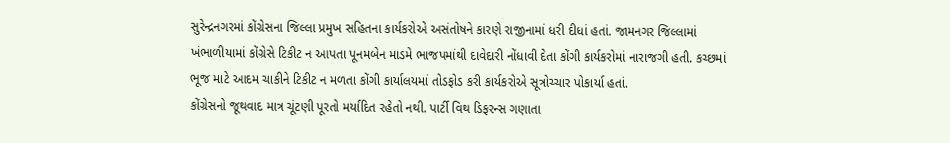સુરેન્દ્રનગરમાં કોંગ્રેસના જિલ્લા પ્રમુખ સહિતના કાર્યકરોએ અસંતોષને કારણે રાજીનામાં ધરી દીધાં હતાં. જામનગર જિલ્લામાં ખંભાળીયામાં કોંગ્રેસે ટિકીટ ન આપતા પૂનમબેન માડમે ભાજપમાંથી દાવેદારી નોંધાવી દેતા કોંગી કાર્યકરોમાં નારાજગી હતી. કચ્છમાં ભૂજ માટે આદમ ચાકીને ટિકીટ ન મળતા કોંગી કાર્યાલયમાં તોડફોડ કરી કાર્યકરોએ સૂત્રોચ્ચાર પોકાર્યા હતાં.
કોંગ્રેસનો જૂથવાદ માત્ર ચૂંટણી પૂરતો મર્યાદિત રહેતો નથી. પાર્ટી વિથ ડિફરન્સ ગણાતા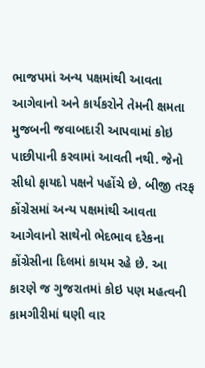ભાજપમાં અન્ય પક્ષમાંથી આવતા આગેવાનો અને કાર્યકરોને તેમની ક્ષમતા મુજબની જવાબદારી આપવામાં કોઇ પાછીપાની કરવામાં આવતી નથી. જેનો સીધો ફાયદો પક્ષને પહોંચે છે. બીજી તરફ કોંગ્રેસમાં અન્ય પક્ષમાંથી આવતા આગેવાનો સાથેનો ભેદભાવ દરેકના કોંગ્રેસીના દિલમાં કાયમ રહે છે. આ કારણે જ ગુજરાતમાં કોઇ પણ મહત્વની કામગીરીમાં ઘણી વાર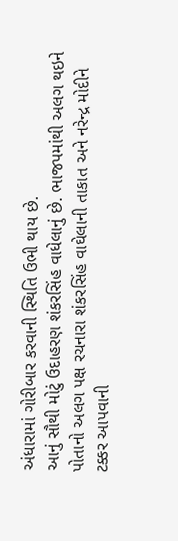અંધારામાં ગોરીબાર કરવાની સ્થિતિ ઉભી થાય છે.
આનું સૌથી મોટું ઉદાહરણ શંકરસિંહ વાધેલાનું છે. ભાજપમાંથી અલગ થઇને પોતાનો અલગ પક્ષ રચનારા શંકરસિંહ વાઘેલાની તાકાત અને નરેન્દ્ર મોદીને ટક્કર આપવાની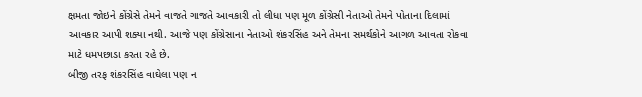ક્ષમતા જોઇને કોંગ્રેસે તેમને વાજતે ગાજતે આવકારી તો લીધા પણ મૂળ કોંગ્રેસી નેતાઓ તેમને પોતાના દિલામાં આવકાર આપી શક્યા નથી. આજે પણ કોંગ્રેસાના નેતાઓ શંકરસિંહ અને તેમના સમર્થકોને આગળ આવતા રોકવા માટે ધમપછાડા કરતા રહે છે.
બીજી તરફ શંકરસિંહ વાઘેલા પણ ન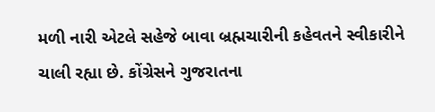મળી નારી એટલે સહેજે બાવા બ્રહ્મચારીની કહેવતને સ્વીકારીને ચાલી રહ્યા છે. કોંગ્રેસને ગુજરાતના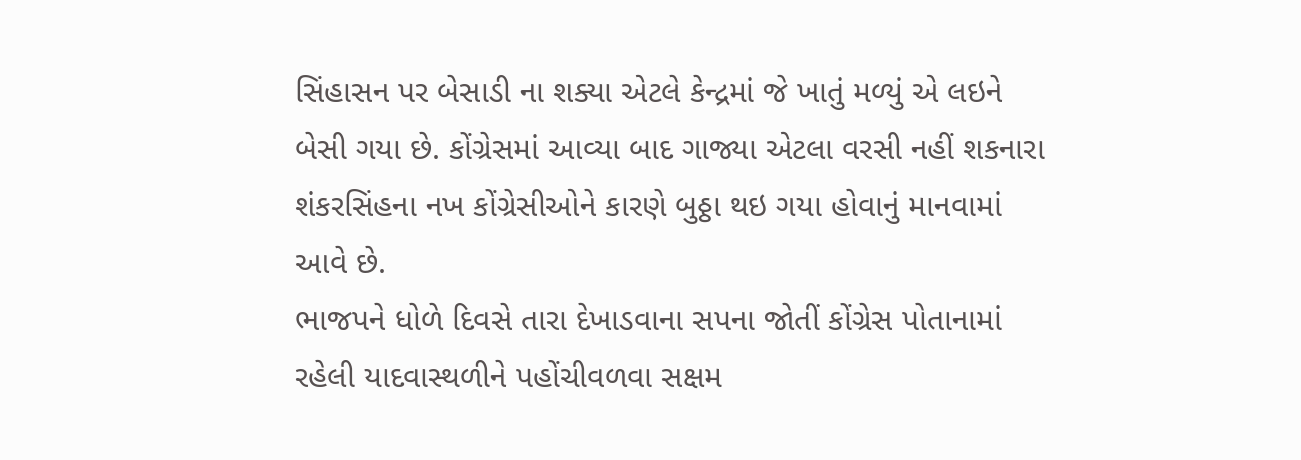સિંહાસન પર બેસાડી ના શક્યા એટલે કેન્દ્રમાં જે ખાતું મળ્યું એ લઇને બેસી ગયા છે. કોંગ્રેસમાં આવ્યા બાદ ગાજ્યા એટલા વરસી નહીં શકનારા શંકરસિંહના નખ કોંગ્રેસીઓને કારણે બુઠ્ઠા થઇ ગયા હોવાનું માનવામાં આવે છે.
ભાજપને ધોળે દિવસે તારા દેખાડવાના સપના જોતીં કોંગ્રેસ પોતાનામાં રહેલી યાદવાસ્થળીને પહોંચીવળવા સક્ષમ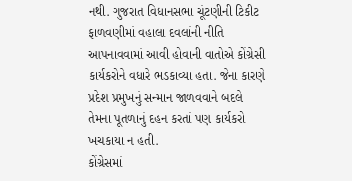નથી. ગુજરાત વિધાનસભા ચૂંટણીની ટિકીટ ફાળવણીમાં વહાલા દવલાંની નીતિ આપનાવવામાં આવી હોવાની વાતોએ કોંગ્રેસી કાર્યકરોને વધારે ભડકાવ્યા હતા. જેના કારણે પ્રદેશ પ્રમુખનું સન્માન જાળવવાને બદલે તેમના પૂતળાનું દહન કરતાં પણ કાર્યકરો ખચકાયા ન હતી.
કોંગ્રેસમાં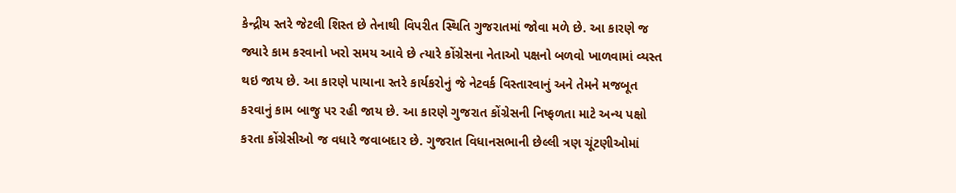કેન્દ્રીય સ્તરે જેટલી શિસ્ત છે તેનાથી વિપરીત સ્થિતિ ગુજરાતમાં જોવા મળે છે. આ કારણે જ જ્યારે કામ કરવાનો ખરો સમય આવે છે ત્યારે કોંગ્રેસના નેતાઓ પક્ષનો બળવો ખાળવામાં વ્યસ્ત થઇ જાય છે. આ કારણે પાયાના સ્તરે કાર્યકરોનું જે નેટવર્ક વિસ્તારવાનું અને તેમને મજબૂત કરવાનું કામ બાજુ પર રહી જાય છે. આ કારણે ગુજરાત કોંગ્રેસની નિષ્ફળતા માટે અન્ય પક્ષો કરતા કોંગ્રેસીઓ જ વધારે જવાબદાર છે. ગુજરાત વિધાનસભાની છેલ્લી ત્રણ ચૂંટણીઓમાં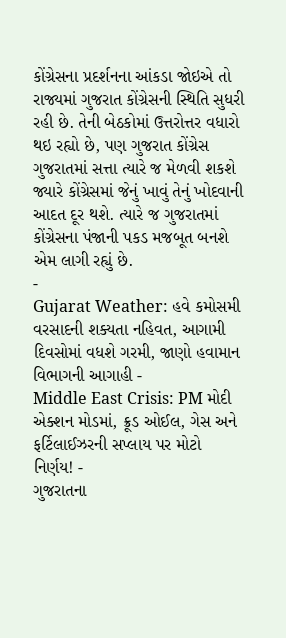કોંગ્રેસના પ્રદર્શનના આંકડા જોઇએ તો રાજ્યમાં ગુજરાત કોંગ્રેસની સ્થિતિ સુધરી રહી છે. તેની બેઠકોમાં ઉત્તરોત્તર વધારો થઇ રહ્યો છે, પણ ગુજરાત કોંગ્રેસ ગુજરાતમાં સત્તા ત્યારે જ મેળવી શકશે જ્યારે કોંગ્રેસમાં જેનું ખાવું તેનું ખોદવાની આદત દૂર થશે. ત્યારે જ ગુજરાતમાં કોંગ્રેસના પંજાની પકડ મજબૂત બનશે એમ લાગી રહ્યું છે.
-
Gujarat Weather: હવે કમોસમી વરસાદની શક્યતા નહિવત, આગામી દિવસોમાં વધશે ગરમી, જાણો હવામાન વિભાગની આગાહી -
Middle East Crisis: PM મોદી એક્શન મોડમાં, ક્રૂડ ઓઈલ, ગેસ અને ફર્ટિલાઈઝરની સપ્લાય પર મોટો નિર્ણય! -
ગુજરાતના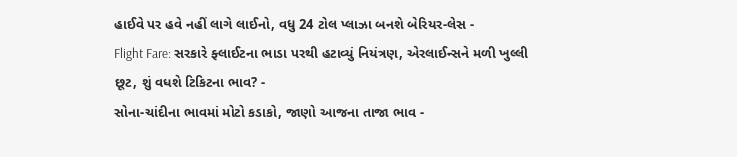હાઈવે પર હવે નહીં લાગે લાઈનો, વધુ 24 ટોલ પ્લાઝા બનશે બેરિયર-લેસ -
Flight Fare: સરકારે ફ્લાઈટના ભાડા પરથી હટાવ્યું નિયંત્રણ, એરલાઈન્સને મળી ખુલ્લી છૂટ, શું વધશે ટિકિટના ભાવ? -
સોના-ચાંદીના ભાવમાં મોટો કડાકો, જાણો આજના તાજા ભાવ -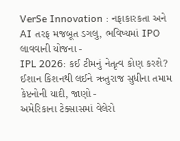VerSe Innovation : નફાકારકતા અને AI તરફ મજબૂત ડગલુ, ભવિષ્યમાં IPO લાવવાની યોજના -
IPL 2026: કઈ ટીમનું નેતૃત્વ કોણ કરશે? ઈશાન કિશનથી લઈને ઋતુરાજ સુધીના તમામ કેપ્ટનોની યાદી, જાણો -
અમેરિકાના ટેક્સાસમાં વેલેરો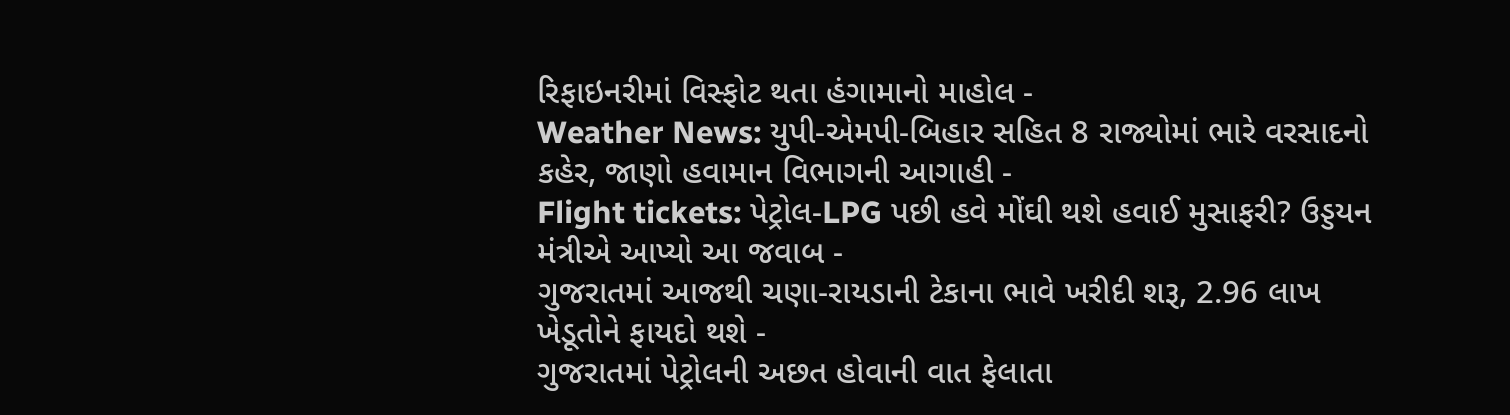રિફાઇનરીમાં વિસ્ફોટ થતા હંગામાનો માહોલ -
Weather News: યુપી-એમપી-બિહાર સહિત 8 રાજ્યોમાં ભારે વરસાદનો કહેર, જાણો હવામાન વિભાગની આગાહી -
Flight tickets: પેટ્રોલ-LPG પછી હવે મોંઘી થશે હવાઈ મુસાફરી? ઉડ્ડયન મંત્રીએ આપ્યો આ જવાબ -
ગુજરાતમાં આજથી ચણા-રાયડાની ટેકાના ભાવે ખરીદી શરૂ, 2.96 લાખ ખેડૂતોને ફાયદો થશે -
ગુજરાતમાં પેટ્રોલની અછત હોવાની વાત ફેલાતા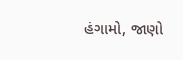હંગામો, જાણો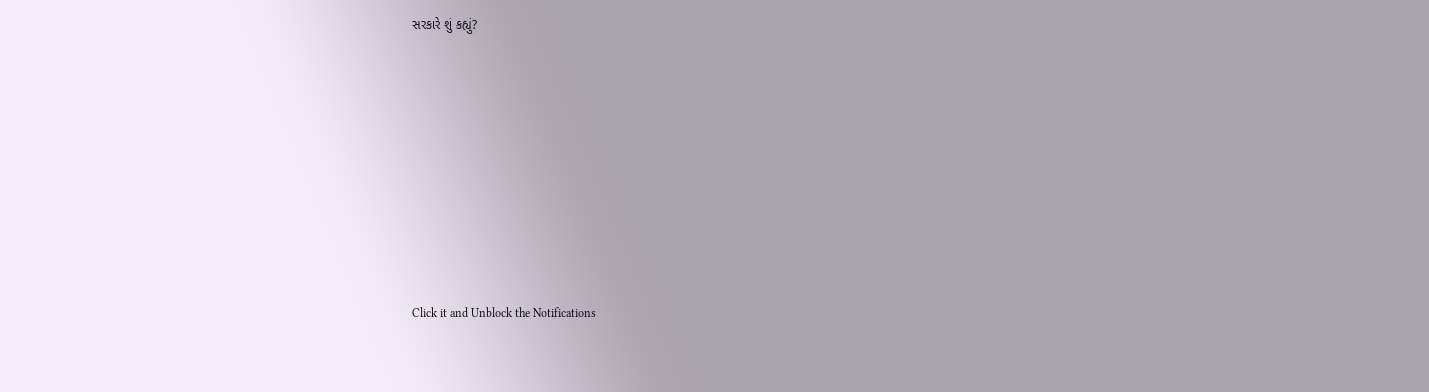સરકારે શું કહ્યું?










Click it and Unblock the Notifications